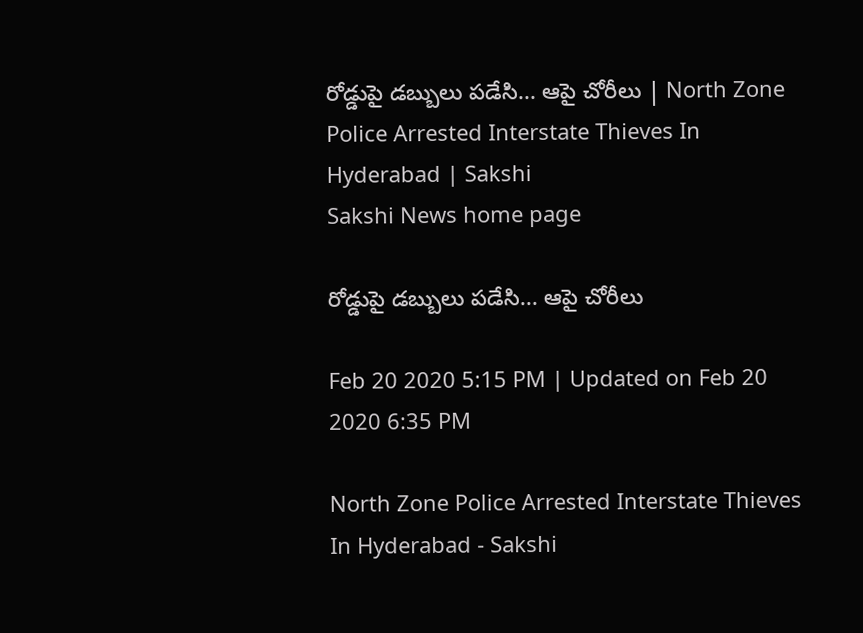రోడ్డుపై డబ్బులు పడేసి... ఆపై చోరీలు | North Zone Police Arrested Interstate Thieves In Hyderabad | Sakshi
Sakshi News home page

రోడ్డుపై డబ్బులు పడేసి... ఆపై చోరీలు

Feb 20 2020 5:15 PM | Updated on Feb 20 2020 6:35 PM

North Zone Police Arrested Interstate Thieves In Hyderabad - Sakshi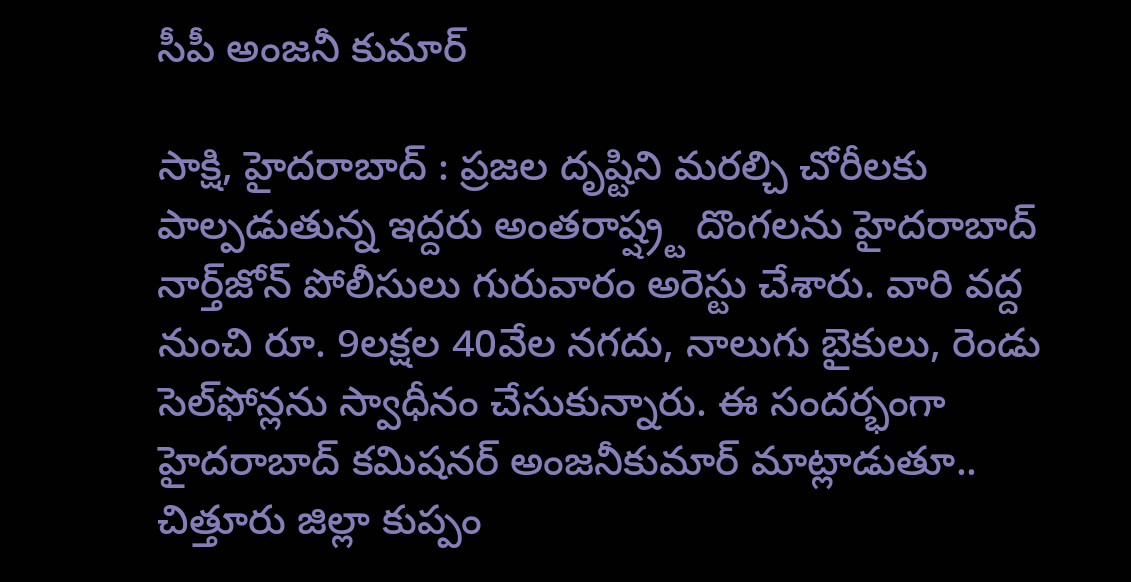సీపీ అంజనీ కుమార్‌

సాక్షి, హైదరాబాద్‌ : ప్రజల దృష్టిని మరల్చి చోరీలకు పాల్పడుతున్న ఇద్దరు అంతరాష్ష్ర్ట దొంగలను హైదరాబాద్‌ నార్త్‌జోన్‌ పోలీసులు గురువారం అరెస్టు చేశారు. వారి వద్ద నుంచి రూ. 9లక్షల 40వేల నగదు, నాలుగు బైకులు, రెండు సెల్‌ఫోన్లను స్వాధీనం చేసుకున్నారు. ఈ సందర్భంగా  హైదరాబాద్‌ కమిషనర్‌ అంజనీకుమార్‌ మాట్లాడుతూ.. చిత్తూరు జిల్లా కుప్పం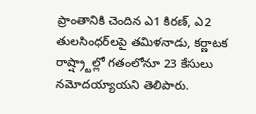ప్రాంతానికి చెందిన ఎ1 కిరణ్‌, ఎ2 తులసింధర్‌లపై తమిళనాడు, కర్ణాటక రాష్ష్ర్టాల్లో గతంలోనూ 23 కేసులు నమోదయ్యాయని తెలిపారు.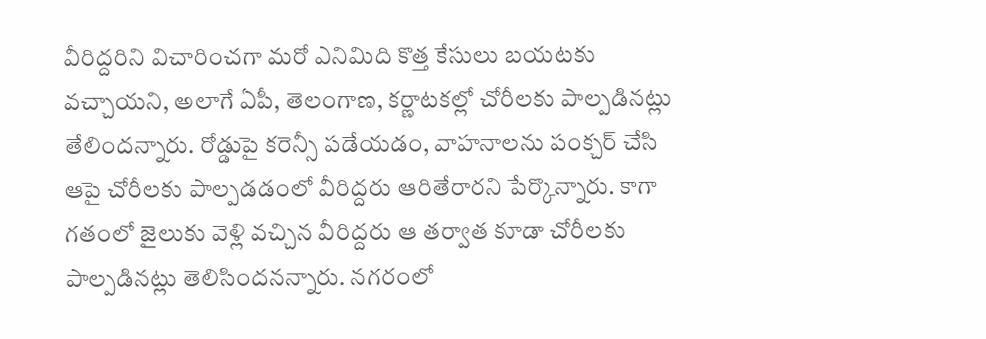వీరిద్దరిని విచారించగా మరో ఎనిమిది కొత్త కేసులు బయటకు వచ్చాయని, అలాగే ఏపీ, తెలంగాణ, కర్ణాటకల్లో చోరీలకు పాల్పడినట్లు  తేలిందన్నారు. రోడ్డుపై కరెన్సీ పడేయడం, వాహనాలను పంక్చర్‌ చేసి ఆపై చోరీలకు పాల్పడడంలో వీరిద్దరు ఆరితేరారని పేర్కొన్నారు. కాగా గతంలో జైలుకు వెళ్లి వచ్చిన వీరిద్దరు ఆ తర్వాత కూడా చోరీలకు పాల్పడినట్లు తెలిసిందనన్నారు. నగరంలో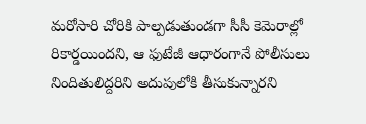మరోసారి చోరికి పాల్పడుతుండగా సీసీ కెమెరాల్లో రికార్డయిందని, ఆ ఫుటేజీ ఆధారంగానే పోలీసులు  నిందితులిద్దరిని అదుపులోకి తీసుకున్నారని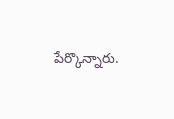పేర్కొన్నారు.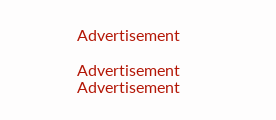Advertisement

Advertisement
Advertisement